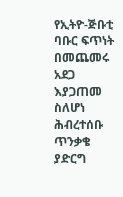የኢትዮ-ጅቡቲ ባቡር ፍጥነት በመጨመሩ አደጋ እያጋጠመ ስለሆነ ሕብረተሰቡ ጥንቃቄ ያድርግ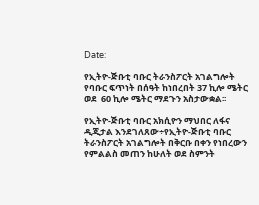Date:

የኢትዮ-ጅቡቲ ባቡር ትራንስፖርት አገልግሎት የባቡር ፍጥነት በሰዓት ከነበረበት 37 ኪሎ ሜትር ወደ  60 ኪሎ ሜትር ማደጉን አስታውቋል፡፡

የኢትዮ-ጅቡቲ ባቡር አክሲዮን ማህበር ለፋና ዲጂታል እንደገለጸው÷የኢትዮ-ጅቡቲ ባቡር ትራንስፖርት አገልግሎት በቅርቡ በቀን የነበረውን የምልልስ መጠን ከሁለት ወደ ስምንት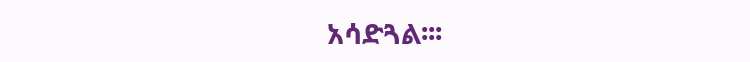አሳድጓል፡፡፡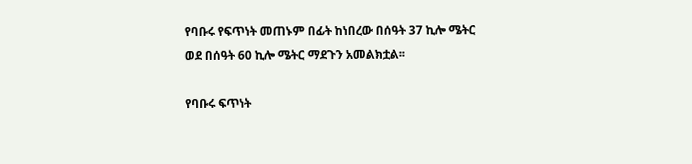የባቡሩ የፍጥነት መጠኑም በፊት ከነበረው በሰዓት 37 ኪሎ ሜትር ወደ በሰዓት 60 ኪሎ ሜትር ማደጉን አመልክቷል፡፡

የባቡሩ ፍጥነት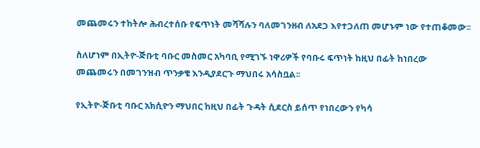መጨመሩን ተከትሎ ሕብረተሰቡ የፍጥነት መሻሻሉን ባለመገንዘብ ለአደጋ እየተጋለጠ መሆኑም ነው የተጠቆመው፡፡

ስለሆነም በኢትዮ-ጅቡቲ ባቡር መስመር አካባቢ የሚገኙ ነዋሪዎች የባቡሩ ፍጥነት ከዚህ በፊት ከነበረው መጨመሩን በመገንዝብ ጥንቃቄ እንዲያደርጉ ማህበሩ አሳስቧል፡፡

የኢትዮ-ጅቡቲ ባቡር አክሲዮን ማህበር ከዚህ በፊት ጉዳት ሲደርስ ይሰጥ የነበረውን የካሳ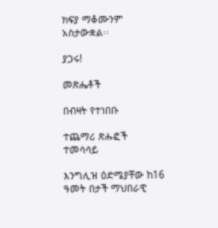ክፍያ ማቆሙንም አስታውቋል፡፡

ያጋሩ!

መጽሔቶች

በብዛት የተነበቡ

ተጨማሪ ጽሑፎች
ተመሳሳይ

እንግሊዝ ዕድሜያቸው ከ16 ዓመት በታች ማህበራዊ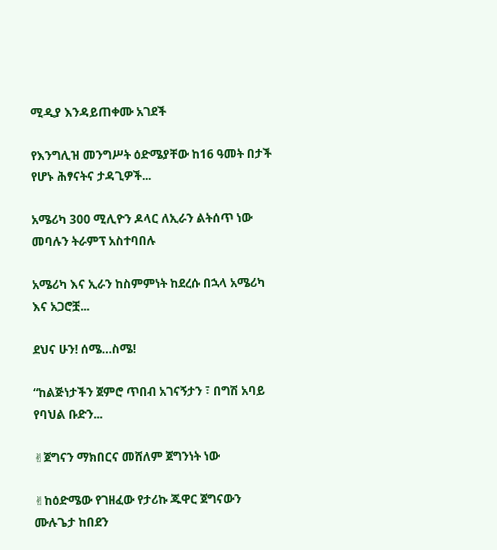ሚዲያ እንዳይጠቀሙ አገደች

የእንግሊዝ መንግሥት ዕድሜያቸው ከ16 ዓመት በታች የሆኑ ሕፃናትና ታዳጊዎች...

አሜሪካ 300 ሚሊዮን ዶላር ለኢራን ልትሰጥ ነው መባሉን ትራምፕ አስተባበሉ

አሜሪካ እና ኢራን ከስምምነት ከደረሱ በኋላ አሜሪካ እና አጋሮቿ...

ደህና ሁን! ሰሜ…ስሜ!

“ከልጅነታችን ጀምሮ ጥበብ አገናኝታን ፣ በግሽ አባይ የባህል ቡድን...

✌ጀግናን ማክበርና መሸለም ጀግንነት ነው

✌ከዕድሜው የገዘፈው የታሪኩ ጁዋር ጀግናውን ሙሉጌታ ከበደን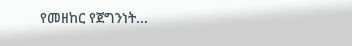የመዘከር የጀግንነት...